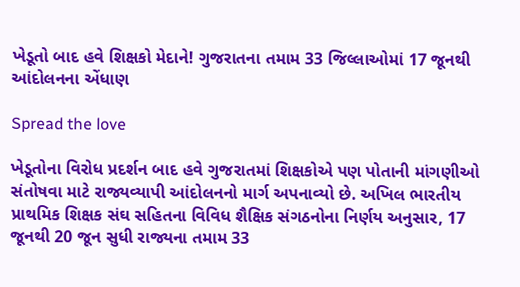ખેડૂતો બાદ હવે શિક્ષકો મેદાને! ગુજરાતના તમામ 33 જિલ્લાઓમાં 17 જૂનથી આંદોલનના એંધાણ

Spread the love

ખેડૂતોના વિરોધ પ્રદર્શન બાદ હવે ગુજરાતમાં શિક્ષકોએ પણ પોતાની માંગણીઓ સંતોષવા માટે રાજ્યવ્યાપી આંદોલનનો માર્ગ અપનાવ્યો છે. અખિલ ભારતીય પ્રાથમિક શિક્ષક સંઘ સહિતના વિવિધ શૈક્ષિક સંગઠનોના નિર્ણય અનુસાર, 17 જૂનથી 20 જૂન સુધી રાજ્યના તમામ 33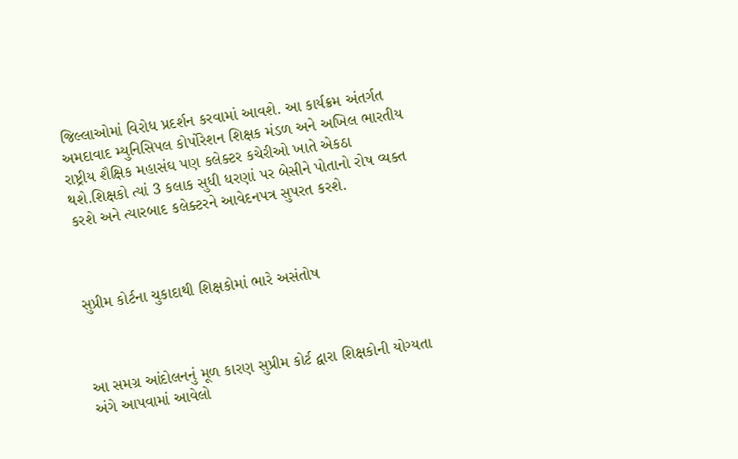જિલ્લાઓમાં વિરોધ પ્રદર્શન કરવામાં આવશે. આ કાર્યક્રમ અંતર્ગત અમદાવાદ મ્યુનિસિપલ કોર્પોરેશન શિક્ષક મંડળ અને અખિલ ભારતીય રાષ્ટ્રીય શૈક્ષિક મહાસંઘ પણ કલેક્ટર કચેરીઓ ખાતે એકઠા થશે.શિક્ષકો ત્યાં 3 કલાક સુધી ધરણાં પર બેસીને પોતાનો રોષ વ્યક્ત કરશે અને ત્યારબાદ કલેક્ટરને આવેદનપત્ર સુપરત કરશે.



સુપ્રીમ કોર્ટના ચુકાદાથી શિક્ષકોમાં ભારે અસંતોષ



આ સમગ્ર આંદોલનનું મૂળ કારણ સુપ્રીમ કોર્ટ દ્વારા શિક્ષકોની યોગ્યતા અંગે આપવામાં આવેલો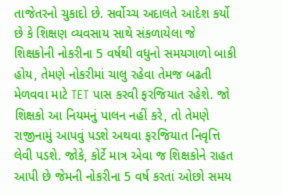તાજેતરનો ચુકાદો છે. સર્વોચ્ચ અદાલતે આદેશ કર્યો છે કે શિક્ષણ વ્યવસાય સાથે સંકળાયેલા જે શિક્ષકોની નોકરીના 5 વર્ષથી વધુનો સમયગાળો બાકી હોય, તેમણે નોકરીમાં ચાલુ રહેવા તેમજ બઢતી મેળવવા માટે TET પાસ કરવી ફરજિયાત રહેશે. જો શિક્ષકો આ નિયમનું પાલન નહીં કરે, તો તેમણે રાજીનામું આપવું પડશે અથવા ફરજિયાત નિવૃત્તિ લેવી પડશે. જોકે, કોર્ટે માત્ર એવા જ શિક્ષકોને રાહત આપી છે જેમની નોકરીના 5 વર્ષ કરતાં ઓછો સમય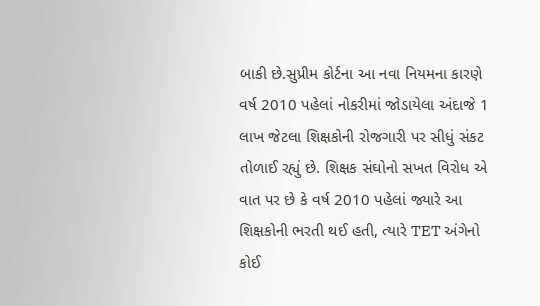બાકી છે.સુપ્રીમ કોર્ટના આ નવા નિયમના કારણે વર્ષ 2010 પહેલાં નોકરીમાં જોડાયેલા અંદાજે 1 લાખ જેટલા શિક્ષકોની રોજગારી પર સીધું સંકટ તોળાઈ રહ્યું છે. શિક્ષક સંઘોનો સખત વિરોધ એ વાત પર છે કે વર્ષ 2010 પહેલાં જ્યારે આ શિક્ષકોની ભરતી થઈ હતી, ત્યારે TET અંગેનો કોઈ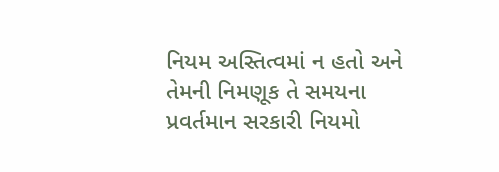નિયમ અસ્તિત્વમાં ન હતો અને તેમની નિમણૂક તે સમયના પ્રવર્તમાન સરકારી નિયમો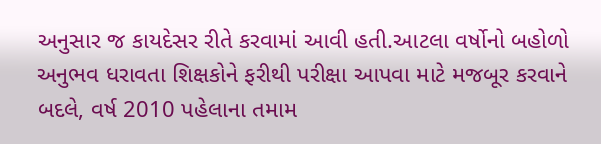અનુસાર જ કાયદેસર રીતે કરવામાં આવી હતી.આટલા વર્ષોનો બહોળો અનુભવ ધરાવતા શિક્ષકોને ફરીથી પરીક્ષા આપવા માટે મજબૂર કરવાને બદલે, વર્ષ 2010 પહેલાના તમામ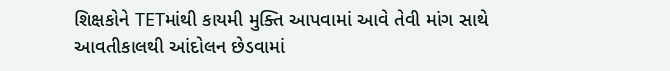શિક્ષકોને TETમાંથી કાયમી મુક્તિ આપવામાં આવે તેવી માંગ સાથે આવતીકાલથી આંદોલન છેડવામાં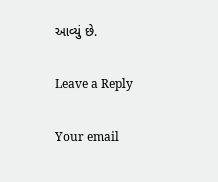આવ્યું છે.

Leave a Reply

Your email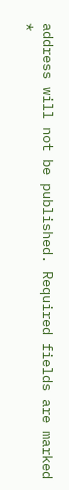address will not be published. Required fields are marked *